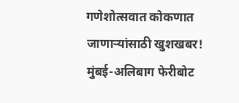गणेशोत्सवात कोकणात जाणाऱ्यांसाठी खुशखबर! मुंबई-अलिबाग फेरीबोट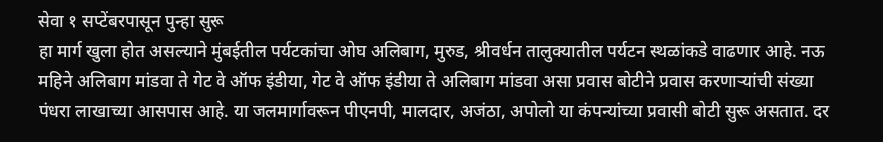सेवा १ सप्टेंबरपासून पुन्हा सुरू
हा मार्ग खुला होत असल्याने मुंबईतील पर्यटकांचा ओघ अलिबाग, मुरुड, श्रीवर्धन तालुक्यातील पर्यटन स्थळांकडे वाढणार आहे. नऊ महिने अलिबाग मांडवा ते गेट वे ऑफ इंडीया, गेट वे ऑफ इंडीया ते अलिबाग मांडवा असा प्रवास बोटीने प्रवास करणाऱ्यांची संख्या पंधरा लाखाच्या आसपास आहे. या जलमार्गावरून पीएनपी, मालदार, अजंठा, अपोलो या कंपन्यांच्या प्रवासी बोटी सुरू असतात. दर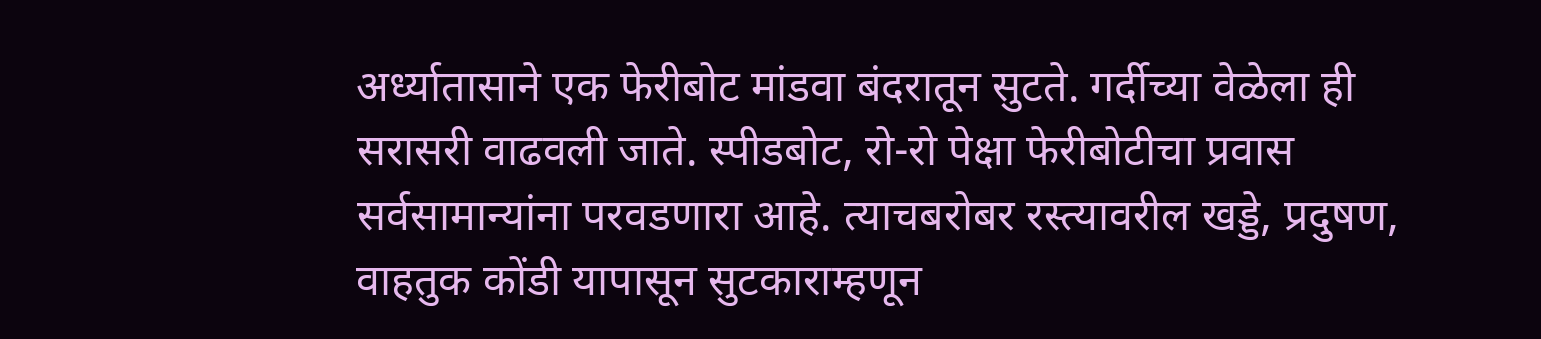अर्ध्यातासाने एक फेरीबोट मांडवा बंदरातून सुटते. गर्दीच्या वेळेला ही सरासरी वाढवली जाते. स्पीडबोट, रो-रो पेक्षा फेरीबोटीचा प्रवास सर्वसामान्यांना परवडणारा आहे. त्याचबरोबर रस्त्यावरील खड्डे, प्रदुषण, वाहतुक कोंडी यापासून सुटकाराम्हणून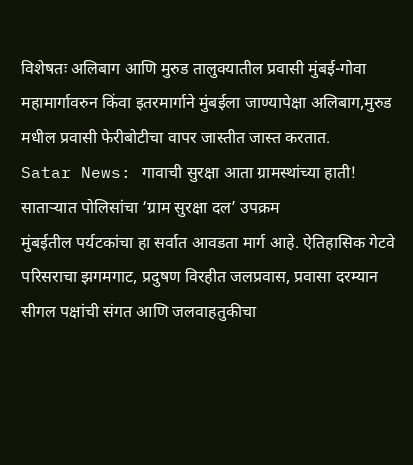विशेषतः अलिबाग आणि मुरुड तालुक्यातील प्रवासी मुंबई-गोवा महामार्गावरुन किंवा इतरमार्गाने मुंबईला जाण्यापेक्षा अलिबाग,मुरुड मधील प्रवासी फेरीबोटीचा वापर जास्तीत जास्त करतात.
Satar News: गावाची सुरक्षा आता ग्रामस्थांच्या हाती! साताऱ्यात पोलिसांचा ‘ग्राम सुरक्षा दल’ उपक्रम
मुंबईतील पर्यटकांचा हा सर्वात आवडता मार्ग आहे. ऐतिहासिक गेटवे परिसराचा झगमगाट, प्रदुषण विरहीत जलप्रवास, प्रवासा दरम्यान सीगल पक्षांची संगत आणि जलवाहतुकीचा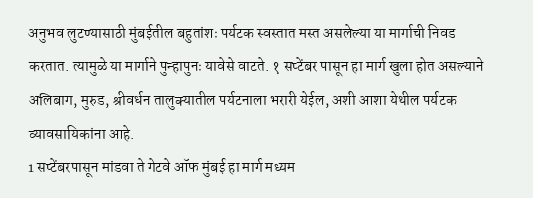अनुभव लुटण्यासाठी मुंबईतील बहुतांशः पर्यटक स्वस्तात मस्त असलेल्या या मार्गाची निवड करतात. त्यामुळे या मार्गाने पुन्हापुनः यावेसे वाटते. १ सप्टेंबर पासून हा मार्ग खुला होत असल्याने अलिबाग, मुरुड, श्रीवर्धन तालुक्यातील पर्यटनाला भरारी येईल, अशी आशा येथील पर्यटक व्यावसायिकांना आहे.
1 सप्टेंबरपासून मांडवा ते गेटवे ऑफ मुंबई हा मार्ग मध्यम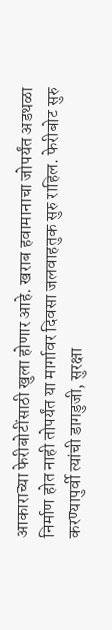आकाराच्या फेरीबोटींसाठी खुला होणार आहे. खराब हवामानाचा जोपर्यंत अडथळा निर्माण होत नाही तोपर्यंत या मार्गावर दिवसा जलवाहतुक सुरु राहिल. फेरीबोट सुरु करण्यापुर्वी त्यांची डागडुजी, सुरक्षा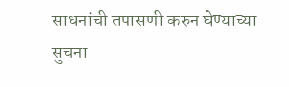साधनांची तपासणी करुन घेण्याच्या सुचना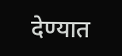देण्यात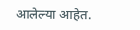आलेल्या आहेत.